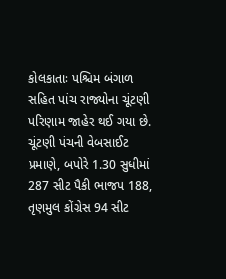કોલકાતાઃ પશ્ચિમ બંગાળ સહિત પાંચ રાજ્યોના ચૂંટણી પરિણામ જાહેર થઈ ગયા છે. ચૂંટણી પંચની વેબસાઈટ પ્રમાણે, બપોરે 1.30 સુધીમાં 287 સીટ પૈકી ભાજપ 188, તૃણમુલ કોંગ્રેસ 94 સીટ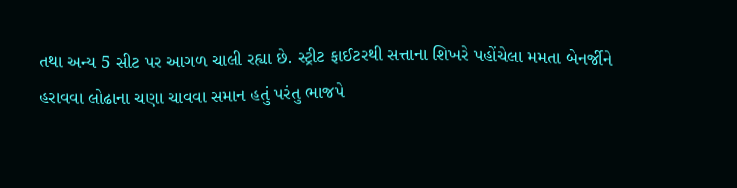તથા અન્ય 5 સીટ પર આગળ ચાલી રહ્યા છે. સ્ટ્રીટ ફાઈટરથી સત્તાના શિખરે પહોંચેલા મમતા બેનર્જીને હરાવવા લોઢાના ચણા ચાવવા સમાન હતું પરંતુ ભાજપે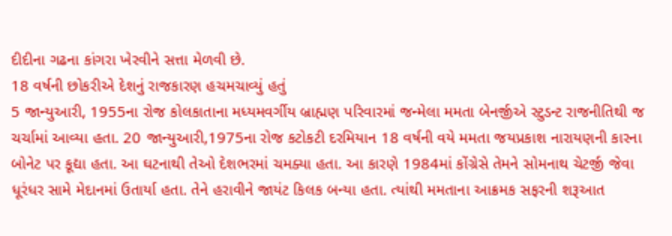દીદીના ગઢના કાંગરા ખેરવીને સત્તા મેળવી છે.
18 વર્ષની છોકરીએ દેશનું રાજકારણ હચમચાવ્યું હતું
5 જાન્યુઆરી, 1955ના રોજ કોલકાતાના મધ્યમવર્ગીય બ્રાહ્મણ પરિવારમાં જન્મેલા મમતા બેનર્જીએ સ્ટુડન્ટ રાજનીતિથી જ ચર્ચામાં આવ્યા હતા. 20 જાન્યુઆરી,1975ના રોજ કટોકટી દરમિયાન 18 વર્ષની વયે મમતા જયપ્રકાશ નારાયણની કારના બોનેટ પર કૂદ્યા હતા. આ ઘટનાથી તેઓ દેશભરમાં ચમક્યા હતા. આ કારણે 1984માં કોંગ્રેસે તેમને સોમનાથ ચેટર્જી જેવા ધૂરંધર સામે મેદાનમાં ઉતાર્યા હતા. તેને હરાવીને જાયંટ કિલક બન્યા હતા. ત્યાંથી મમતાના આક્રમક સફરની શરૂઆત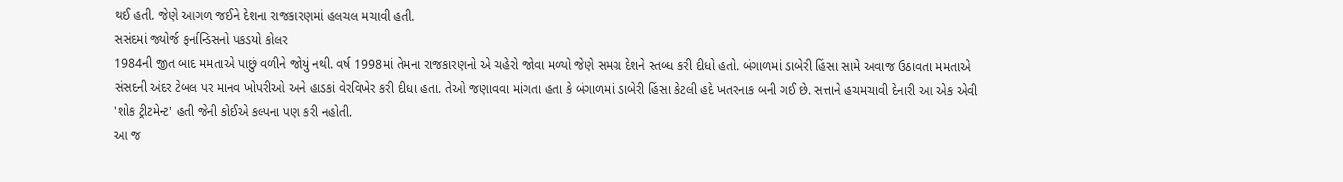થઈ હતી. જેણે આગળ જઈને દેશના રાજકારણમાં હલચલ મચાવી હતી.
સસંદમાં જ્યોર્જ ફર્નાન્ડિસનો પકડયો કોલર
1984ની જીત બાદ મમતાએ પાછું વળીને જોયું નથી. વર્ષ 1998માં તેમના રાજકારણનો એ ચહેરો જોવા મળ્યો જેણે સમગ્ર દેશને સ્તબ્ધ કરી દીધો હતો. બંગાળમાં ડાબેરી હિંસા સામે અવાજ ઉઠાવતા મમતાએ સંસદની અંદર ટેબલ પર માનવ ખોપરીઓ અને હાડકાં વેરવિખેર કરી દીધા હતા. તેઓ જણાવવા માંગતા હતા કે બંગાળમાં ડાબેરી હિંસા કેટલી હદે ખતરનાક બની ગઈ છે. સત્તાને હચમચાવી દેનારી આ એક એવી 'શોક ટ્રીટમેન્ટ' હતી જેની કોઈએ કલ્પના પણ કરી નહોતી.
આ જ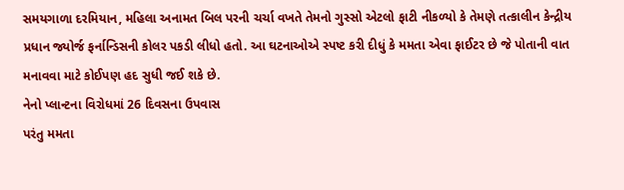સમયગાળા દરમિયાન, મહિલા અનામત બિલ પરની ચર્ચા વખતે તેમનો ગુસ્સો એટલો ફાટી નીકળ્યો કે તેમણે તત્કાલીન કેન્દ્રીય પ્રધાન જ્યોર્જ ફર્નાન્ડિસની કોલર પકડી લીધો હતો. આ ઘટનાઓએ સ્પષ્ટ કરી દીધું કે મમતા એવા ફાઈટર છે જે પોતાની વાત મનાવવા માટે કોઈપણ હદ સુધી જઈ શકે છે.
નેનો પ્લાન્ટના વિરોધમાં 26 દિવસના ઉપવાસ
પરંતુ મમતા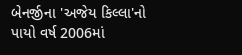બેનર્જીના 'અજેય કિલ્લા'નો પાયો વર્ષ 2006માં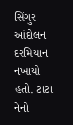સિંગુર આંદોલન દરમિયાન નખાયો હતો. ટાટા નેનો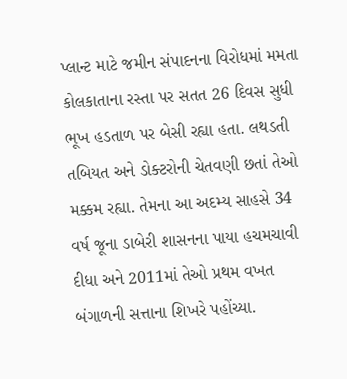પ્લાન્ટ માટે જમીન સંપાદનના વિરોધમાં મમતા કોલકાતાના રસ્તા પર સતત 26 દિવસ સુધી ભૂખ હડતાળ પર બેસી રહ્યા હતા. લથડતી તબિયત અને ડોક્ટરોની ચેતવણી છતાં તેઓ મક્કમ રહ્યા. તેમના આ અદમ્ય સાહસે 34 વર્ષ જૂના ડાબેરી શાસનના પાયા હચમચાવી દીધા અને 2011માં તેઓ પ્રથમ વખત બંગાળની સત્તાના શિખરે પહોંચ્યા.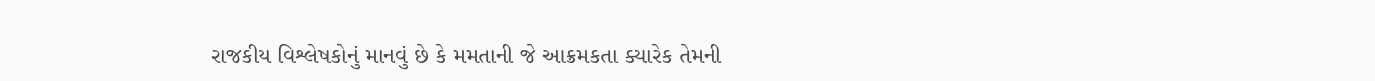રાજકીય વિશ્લેષકોનું માનવું છે કે મમતાની જે આક્રમકતા ક્યારેક તેમની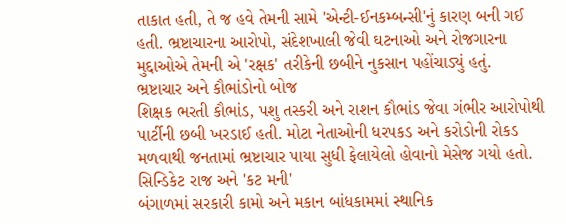તાકાત હતી, તે જ હવે તેમની સામે 'એન્ટી-ઈનકમ્બન્સી'નું કારણ બની ગઈ હતી. ભ્રષ્ટાચારના આરોપો, સંદેશખાલી જેવી ઘટનાઓ અને રોજગારના મુદ્દાઓએ તેમની એ 'રક્ષક' તરીકેની છબીને નુકસાન પહોંચાડ્યું હતું.
ભ્રષ્ટાચાર અને કૌભાંડોનો બોજ
શિક્ષક ભરતી કૌભાંડ, પશુ તસ્કરી અને રાશન કૌભાંડ જેવા ગંભીર આરોપોથી પાર્ટીની છબી ખરડાઈ હતી. મોટા નેતાઓની ધરપકડ અને કરોડોની રોકડ મળવાથી જનતામાં ભ્રષ્ટાચાર પાયા સુધી ફેલાયેલો હોવાનો મેસેજ ગયો હતો.
સિન્ડિકેટ રાજ અને 'કટ મની'
બંગાળમાં સરકારી કામો અને મકાન બાંધકામમાં સ્થાનિક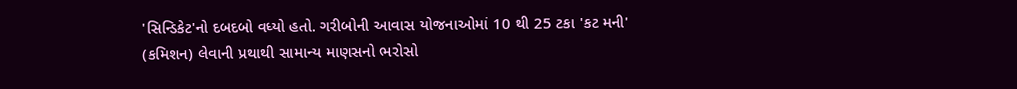'સિન્ડિકેટ'નો દબદબો વધ્યો હતો. ગરીબોની આવાસ યોજનાઓમાં 10 થી 25 ટકા 'કટ મની' (કમિશન) લેવાની પ્રથાથી સામાન્ય માણસનો ભરોસો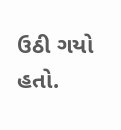ઉઠી ગયો હતો.